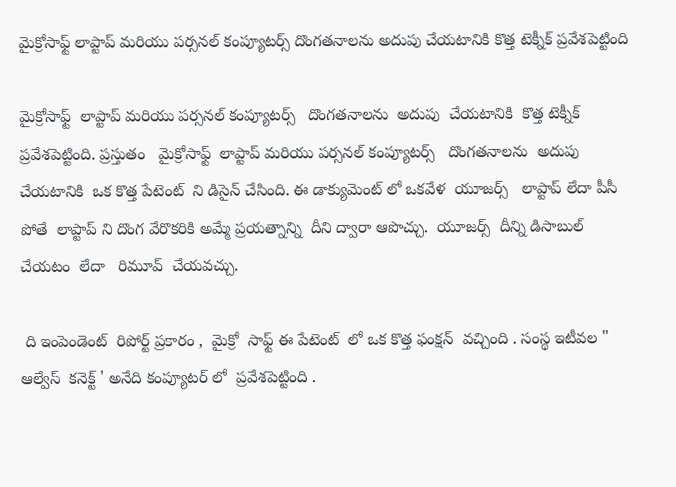మైక్రోసాఫ్ట్ లాప్టాప్ మరియు పర్సనల్ కంప్యూటర్స్ దొంగతనాలను అదుపు చేయటానికి కొత్త టెక్నీక్ ప్రవేశపెట్టింది

మైక్రోసాఫ్ట్  లాప్టాప్ మరియు పర్సనల్ కంప్యూటర్స్   దొంగతనాలను  అదుపు  చేయటానికి  కొత్త టెక్నీక్  ప్రవేశపెట్టింది. ప్రస్తుతం   మైక్రోసాఫ్ట్  లాప్టాప్ మరియు పర్సనల్ కంప్యూటర్స్   దొంగతనాలను  అదుపు  చేయటానికి  ఒక కొత్త పేటెంట్  ని డిసైన్ చేసింది. ఈ డాక్యుమెంట్ లో ఒకవేళ  యూజర్స్   లాప్టాప్ లేదా పీసీ   పోతే  లాప్టాప్ ని దొంగ వేరొకరికి అమ్మే ప్రయత్నాన్ని  దీని ద్వారా ఆపొచ్చు.  యూజర్స్  దీన్ని డిసాబుల్   చేయటం  లేదా   రిమూవ్  చేయవచ్చు.

 ది ఇంపెండెంట్  రిపోర్ట్ ప్రకారం ,  మైక్రో  సాఫ్ట్ ఈ పేటెంట్  లో ఒక కొత్త ఫంక్షన్  వచ్చింది . సంస్థ ఇటీవల " ఆల్వేస్  కనెక్ట్ ' అనేది కంప్యూటర్ లో  ప్రవేశపెట్టింది .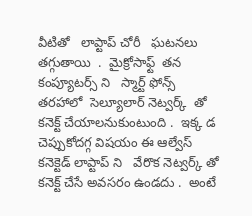వీటితో   లాప్టాప్ చోరీ   ఘటనలు తగ్గుతాయి  .  మైక్రోసాఫ్ట్  తన కంప్యూటర్స్ ని   స్మార్ట్ ఫోన్స్ తరహాలో  సెల్యూలార్ నెట్వర్క్  తో   కనెక్ట్ చేయాలనుకుంటుంది .  ఇక్క డ చెప్పుకోదగ్గ విషయం ఈ ఆల్వేస్ కనెక్టెడ్ లాప్టాప్ ని   వేరొక నెట్వర్క్ తో   కనెక్ట్ చేసే అవసరం ఉండదు .  అంటే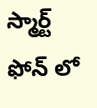స్మార్ట్ ఫోన్ లో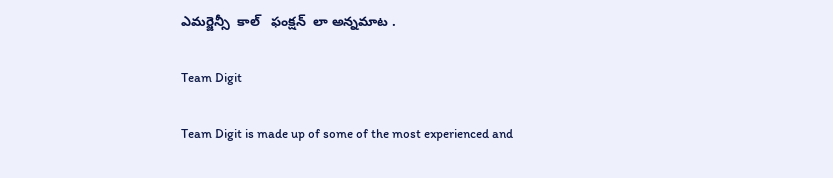ఎమర్జెన్సీ  కాల్   ఫంక్షన్  లా అన్నమాట .

Team Digit

Team Digit is made up of some of the most experienced and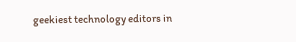geekiest technology editors in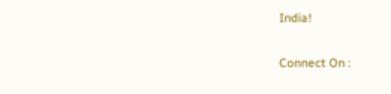India!

Connect On :